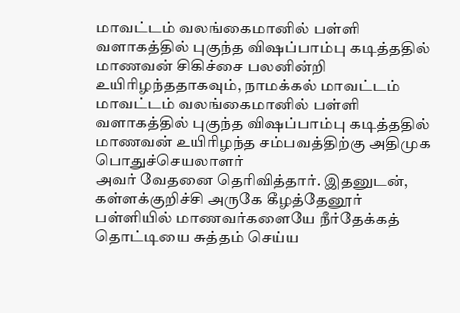மாவட்டம் வலங்கைமானில் பள்ளி வளாகத்தில் புகுந்த விஷப்பாம்பு கடித்ததில் மாணவன் சிகிச்சை பலனின்றி உயிரிழந்ததாகவும், நாமக்கல் மாவட்டம்
மாவட்டம் வலங்கைமானில் பள்ளி வளாகத்தில் புகுந்த விஷப்பாம்பு கடித்ததில் மாணவன் உயிரிழந்த சம்பவத்திற்கு அதிமுக பொதுச்செயலாளர்
அவர் வேதனை தெரிவித்தார். இதனுடன், கள்ளக்குறிச்சி அருகே கீழத்தேனூர் பள்ளியில் மாணவர்களையே நீர்தேக்கத் தொட்டியை சுத்தம் செய்ய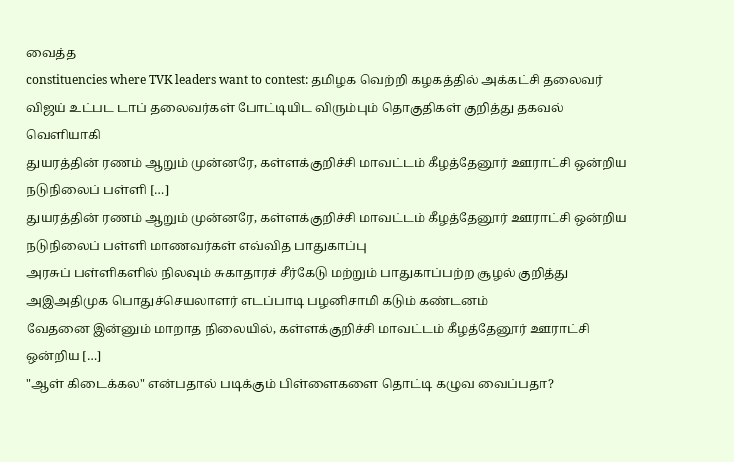வைத்த
constituencies where TVK leaders want to contest: தமிழக வெற்றி கழகத்தில் அக்கட்சி தலைவர் விஜய் உட்பட டாப் தலைவர்கள் போட்டியிட விரும்பும் தொகுதிகள் குறித்து தகவல் வெளியாகி
துயரத்தின் ரணம் ஆறும் முன்னரே, கள்ளக்குறிச்சி மாவட்டம் கீழத்தேனூர் ஊராட்சி ஒன்றிய நடுநிலைப் பள்ளி […]
துயரத்தின் ரணம் ஆறும் முன்னரே, கள்ளக்குறிச்சி மாவட்டம் கீழத்தேனூர் ஊராட்சி ஒன்றிய நடுநிலைப் பள்ளி மாணவர்கள் எவ்வித பாதுகாப்பு
அரசுப் பள்ளிகளில் நிலவும் சுகாதாரச் சீர்கேடு மற்றும் பாதுகாப்பற்ற சூழல் குறித்து அஇஅதிமுக பொதுச்செயலாளர் எடப்பாடி பழனிசாமி கடும் கண்டனம்
வேதனை இன்னும் மாறாத நிலையில், கள்ளக்குறிச்சி மாவட்டம் கீழத்தேனூர் ஊராட்சி ஒன்றிய […]
"ஆள் கிடைக்கல" என்பதால் படிக்கும் பிள்ளைகளை தொட்டி கழுவ வைப்பதா?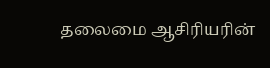தலைமை ஆசிரியரின்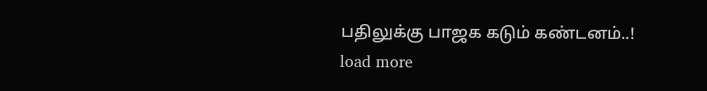பதிலுக்கு பாஜக கடும் கண்டனம்..!
load more